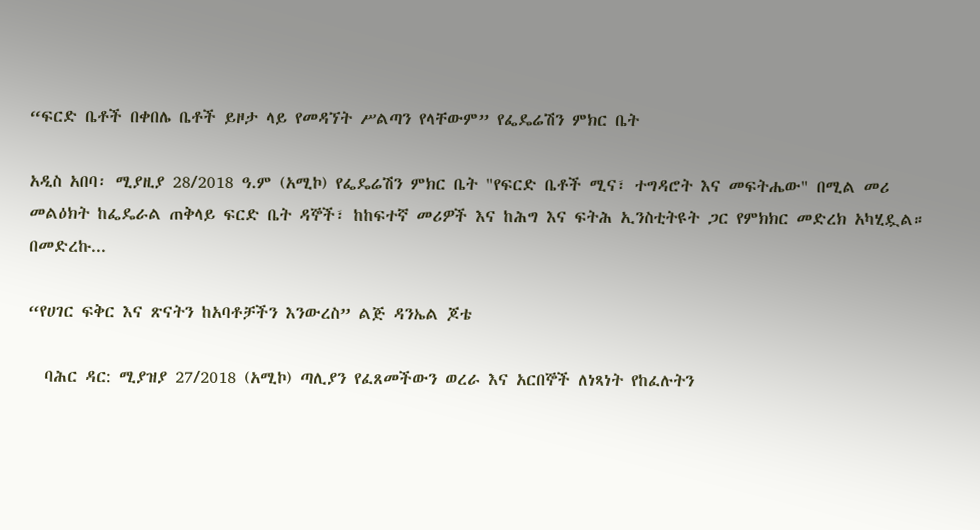“ፍርድ ቤቶች በቀበሌ ቤቶች ይዞታ ላይ የመዳኘት ሥልጣን የላቸውም” የፌዴሬሽን ምክር ቤት

አዲስ አበባ፡ ሚያዚያ 28/2018 ዓ.ም (አሚኮ) የፌዴሬሽን ምክር ቤት "የፍርድ ቤቶች ሚና፣ ተግዳሮት እና መፍትሔው" በሚል መሪ መልዕክት ከፌዴራል ጠቅላይ ፍርድ ቤት ዳኞች፣ ከከፍተኛ መሪዎች እና ከሕግ እና ፍትሕ ኢንስቲትዩት ጋር የምክክር መድረክ አካሂዷል። በመድረኩ...

“የሀገር ፍቅር እና ጽናትን ከአባቶቻችን እንውረስ” ልጅ ዳንኤል ጆቴ

  ባሕር ዳር: ሚያዝያ 27/2018 (አሚኮ) ጣሊያን የፈጸመችውን ወረራ እና አርበኞች ለነጻነት የከፈሉትን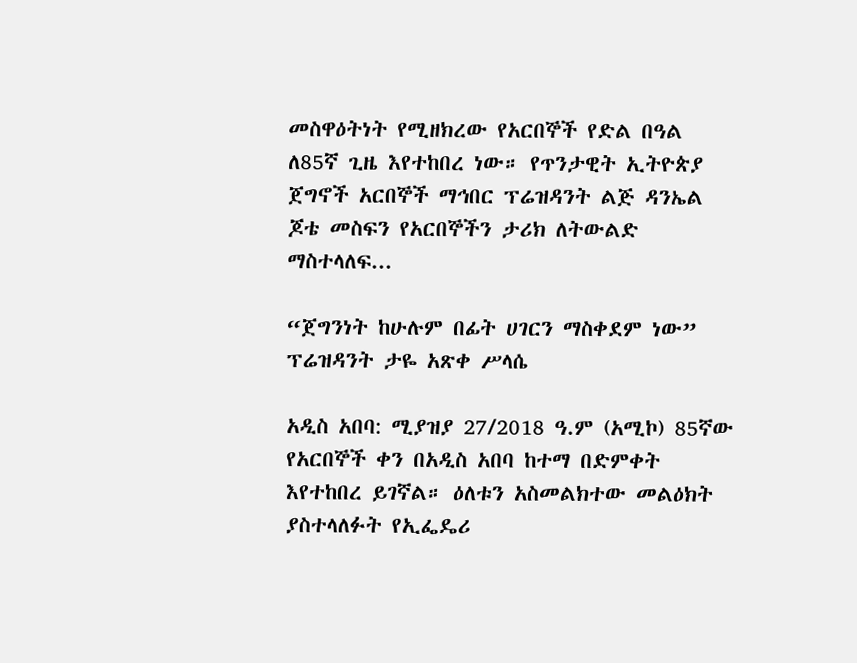መስዋዕትነት የሚዘክረው የአርበኞች የድል በዓል ለ85ኛ ጊዜ እየተከበረ ነው። የጥንታዊት ኢትዮጵያ ጀግኖች አርበኞች ማኅበር ፕሬዝዳንት ልጅ ዳንኤል ጆቴ መስፍን የአርበኞችን ታሪክ ለትውልድ ማስተላለፍ...

“ጀግንነት ከሁሉም በፊት ሀገርን ማስቀደም ነው” ፕሬዝዳንት ታዬ አጽቀ ሥላሴ

አዲስ አበባ: ሚያዝያ 27/2018 ዓ.ም (አሚኮ) 85ኛው የአርበኞች ቀን በአዲስ አበባ ከተማ በድምቀት እየተከበረ ይገኛል። ዕለቱን አስመልክተው መልዕክት ያስተላለፉት የኢፌዴሪ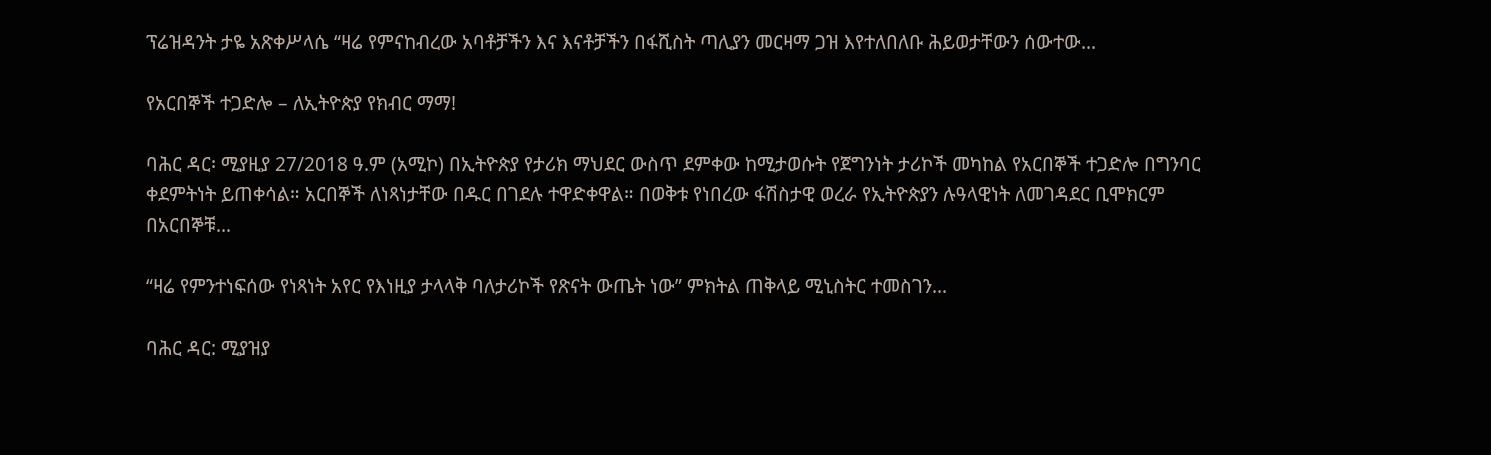ፕሬዝዳንት ታዬ አጽቀሥላሴ “ዛሬ የምናከብረው አባቶቻችን እና እናቶቻችን በፋሺስት ጣሊያን መርዛማ ጋዝ እየተለበለቡ ሕይወታቸውን ሰውተው...

የአርበኞች ተጋድሎ – ለኢትዮጵያ የክብር ማማ!

ባሕር ዳር፡ ሚያዚያ 27/2018 ዓ.ም (አሚኮ) በኢትዮጵያ የታሪክ ማህደር ውስጥ ደምቀው ከሚታወሱት የጀግንነት ታሪኮች መካከል የአርበኞች ተጋድሎ በግንባር ቀደምትነት ይጠቀሳል። አርበኞች ለነጻነታቸው በዱር በገደሉ ተዋድቀዋል። በወቅቱ የነበረው ፋሽስታዊ ወረራ የኢትዮጵያን ሉዓላዊነት ለመገዳደር ቢሞክርም በአርበኞቹ...

“ዛሬ የምንተነፍሰው የነጻነት አየር የእነዚያ ታላላቅ ባለታሪኮች የጽናት ውጤት ነው” ምክትል ጠቅላይ ሚኒስትር ተመስገን...

ባሕር ዳር: ሚያዝያ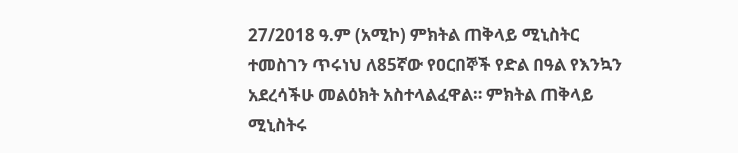27/2018 ዓ.ም (አሚኮ) ምክትል ጠቅላይ ሚኒስትር ተመስገን ጥሩነህ ለ85ኛው የዐርበኞች የድል በዓል የእንኳን አደረሳችሁ መልዕክት አስተላልፈዋል። ምክትል ጠቅላይ ሚኒስትሩ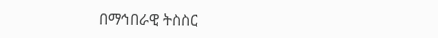በማኅበራዊ ትስስር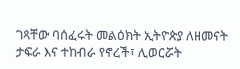ገጻቸው ባሰፈሩት መልዕክት ኢትዮጵያ ለዘመናት ታፍራ እና ተከብራ የኖረች፣ ሊወርሯት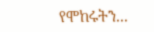የሞከሩትን...